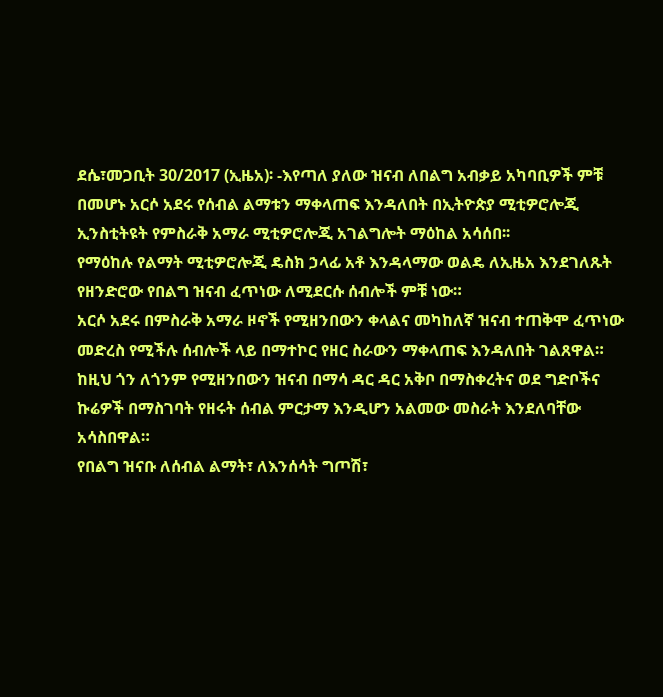ደሴ፣መጋቢት 30/2017 (ኢዜአ)፡ -እየጣለ ያለው ዝናብ ለበልግ አብቃይ አካባቢዎች ምቹ በመሆኑ አርሶ አደሩ የሰብል ልማቱን ማቀላጠፍ እንዳለበት በኢትዮጵያ ሚቲዎሮሎጂ ኢንስቲትዩት የምስራቅ አማራ ሚቲዎሮሎጂ አገልግሎት ማዕከል አሳሰበ፡፡
የማዕከሉ የልማት ሚቲዎሮሎጂ ዴስክ ኃላፊ አቶ እንዳላማው ወልዴ ለኢዜአ እንደገለጹት የዘንድሮው የበልግ ዝናብ ፈጥነው ለሚደርሱ ሰብሎች ምቹ ነው።
አርሶ አደሩ በምስራቅ አማራ ዞኖች የሚዘንበውን ቀላልና መካከለኛ ዝናብ ተጠቅሞ ፈጥነው መድረስ የሚችሉ ሰብሎች ላይ በማተኮር የዘር ስራውን ማቀላጠፍ እንዳለበት ገልጸዋል።
ከዚህ ጎን ለጎንም የሚዘንበውን ዝናብ በማሳ ዳር ዳር አቅቦ በማስቀረትና ወደ ግድቦችና ኩሬዎች በማስገባት የዘሩት ሰብል ምርታማ እንዲሆን አልመው መስራት እንደለባቸው አሳስበዋል።
የበልግ ዝናቡ ለሰብል ልማት፣ ለእንሰሳት ግጦሽ፣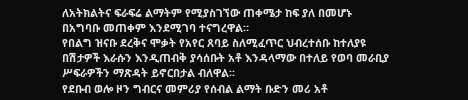ለአትክልትና ፍራፍሬ ልማትም የሚያስገኘው ጠቀሜታ ከፍ ያለ በመሆኑ በአግባቡ መጠቀም እንደሚገባ ተናግረዋል።
የበልግ ዝናቡ ደረቅና ሞቃት የአየር ጸባይ ስለሚፈጥር ህብረተሰቡ ከተለያዩ በሽታዎች እራሱን እንዲጠብቅ ያሳሰቡት አቶ እንዳላማው በተለይ የወባ መራቢያ ሥፍራዎችን ማጽዳት ይኖርበታል ብለዋል፡፡
የደቡብ ወሎ ዞን ግብርና መምሪያ የሰብል ልማት ቡድን መሪ አቶ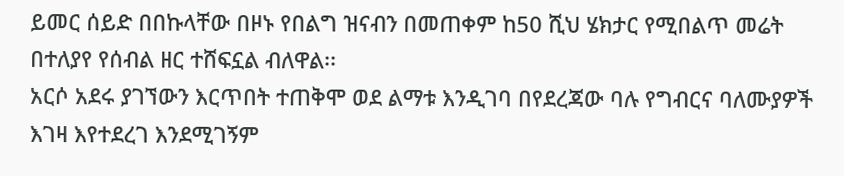ይመር ሰይድ በበኩላቸው በዞኑ የበልግ ዝናብን በመጠቀም ከ50 ሺህ ሄክታር የሚበልጥ መሬት በተለያየ የሰብል ዘር ተሸፍኗል ብለዋል፡፡
አርሶ አደሩ ያገኘውን እርጥበት ተጠቅሞ ወደ ልማቱ እንዲገባ በየደረጃው ባሉ የግብርና ባለሙያዎች እገዛ እየተደረገ እንደሚገኝም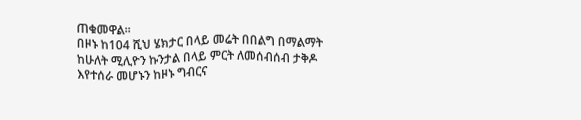ጠቁመዋል፡፡
በዞኑ ከ104 ሺህ ሄክታር በላይ መሬት በበልግ በማልማት ከሁለት ሚሊዮን ኩንታል በላይ ምርት ለመሰብሰብ ታቅዶ እየተሰራ መሆኑን ከዞኑ ግብርና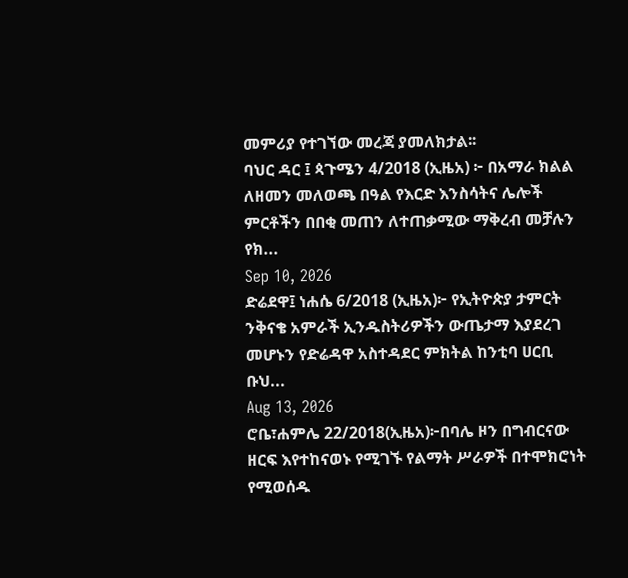መምሪያ የተገኘው መረጃ ያመለክታል፡፡
ባህር ዳር ፤ ጳጉሜን 4/2018 (ኢዜአ) ፦ በአማራ ክልል ለዘመን መለወጫ በዓል የእርድ እንስሳትና ሌሎች ምርቶችን በበቂ መጠን ለተጠቃሚው ማቅረብ መቻሉን የክ...
Sep 10, 2026
ድሬደዋ፤ ነሐሴ 6/2018 (ኢዜአ)፦ የኢትዮጵያ ታምርት ንቅናቄ አምራች ኢንዱስትሪዎችን ውጤታማ እያደረገ መሆኑን የድሬዳዋ አስተዳደር ምክትል ከንቲባ ሀርቢ ቡህ...
Aug 13, 2026
ሮቤ፣ሐምሌ 22/2018(ኢዜአ)፦በባሌ ዞን በግብርናው ዘርፍ እየተከናወኑ የሚገኙ የልማት ሥራዎች በተሞክሮነት የሚወሰዱ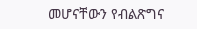መሆናቸውን የብልጽግና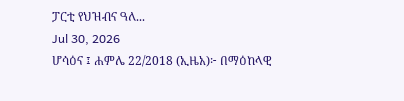ፓርቲ የህዝብና ዓለ...
Jul 30, 2026
ሆሳዕና ፤ ሐምሌ 22/2018 (ኢዜአ)፦ በማዕከላዊ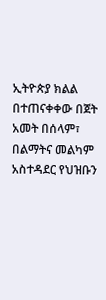ኢትዮጵያ ክልል በተጠናቀቀው በጀት አመት በሰላም፣ በልማትና መልካም አስተዳደር የህዝቡን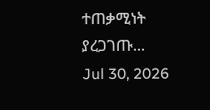ተጠቃሚነት ያረጋገጡ...
Jul 30, 2026